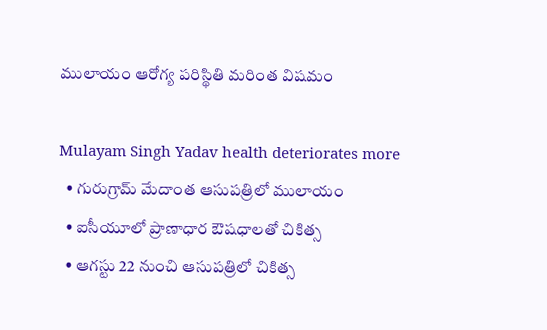ములాయం ఆరోగ్య పరిస్థితి మరింత విషమం

Mulayam Singh Yadav health deteriorates more
  • గురుగ్రామ్ మేదాంత ఆసుపత్రిలో ములాయం
  • ఐసీయూలో ప్రాణాధార ఔషధాలతో చికిత్స
  • ఆగస్టు 22 నుంచి ఆసుపత్రిలో చికిత్స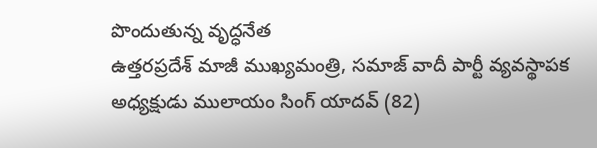పొందుతున్న వృద్ధనేత
ఉత్తరప్రదేశ్ మాజీ ముఖ్యమంత్రి, సమాజ్ వాదీ పార్టీ వ్యవస్థాపక అధ్యక్షుడు ములాయం సింగ్ యాదవ్ (82)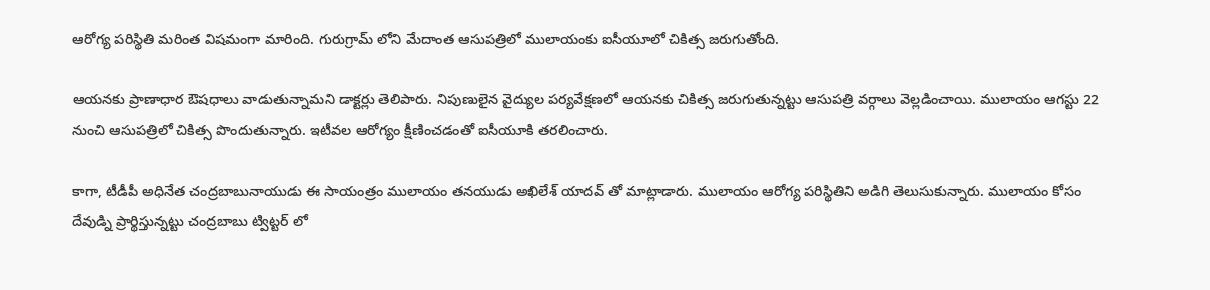ఆరోగ్య పరిస్థితి మరింత విషమంగా మారింది. గురుగ్రామ్ లోని మేదాంత ఆసుపత్రిలో ములాయంకు ఐసీయూలో చికిత్స జరుగుతోంది.

ఆయనకు ప్రాణాధార ఔషధాలు వాడుతున్నామని డాక్టర్లు తెలిపారు. నిపుణులైన వైద్యుల పర్యవేక్షణలో ఆయనకు చికిత్స జరుగుతున్నట్టు ఆసుపత్రి వర్గాలు వెల్లడించాయి. ములాయం ఆగస్టు 22 నుంచి ఆసుపత్రిలో చికిత్స పొందుతున్నారు. ఇటీవల ఆరోగ్యం క్షీణించడంతో ఐసీయూకి తరలించారు.

కాగా, టీడీపీ అధినేత చంద్రబాబునాయుడు ఈ సాయంత్రం ములాయం తనయుడు అఖిలేశ్ యాదవ్ తో మాట్లాడారు. ములాయం ఆరోగ్య పరిస్థితిని అడిగి తెలుసుకున్నారు. ములాయం కోసం దేవుడ్ని ప్రార్థిస్తున్నట్టు చంద్రబాబు ట్విట్టర్ లో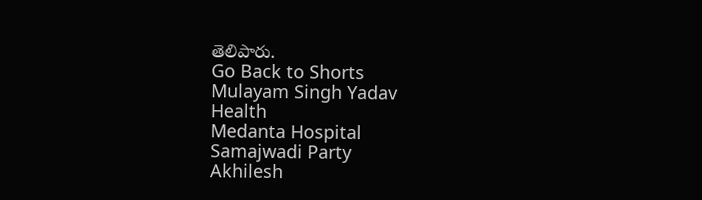తెలిపారు.
Go Back to Shorts
Mulayam Singh Yadav
Health
Medanta Hospital
Samajwadi Party
Akhilesh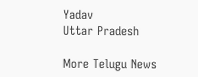Yadav
Uttar Pradesh

More Telugu News